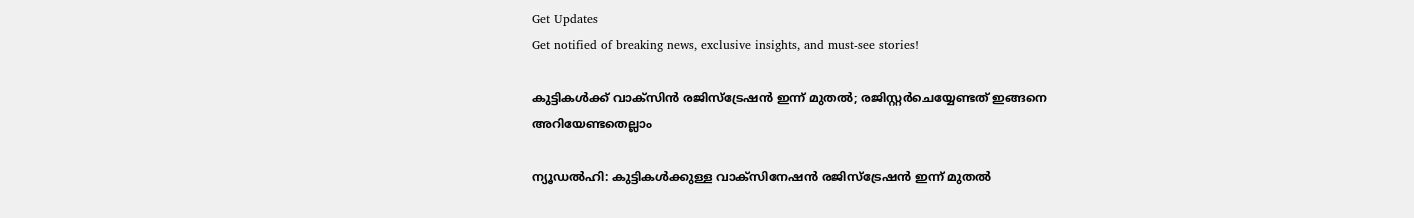Get Updates
Get notified of breaking news, exclusive insights, and must-see stories!

കുട്ടികള്‍ക്ക് വാക്‌സിന്‍ രജിസ്‌ട്രേഷന്‍ ഇന്ന് മുതല്‍; രജിസ്റ്റര്‍ചെയ്യേണ്ടത് ഇങ്ങനെ അറിയേണ്ടതെല്ലാം

ന്യൂഡല്‍ഹി: കുട്ടികള്‍ക്കുള്ള വാക്‌സിനേഷന്‍ രജിസ്‌ട്രേഷന്‍ ഇന്ന് മുതല്‍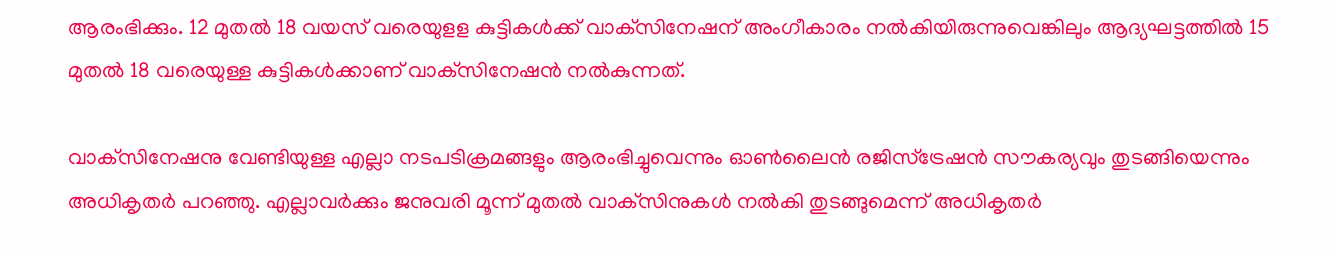ആരംഭിക്കും. 12 മുതല്‍ 18 വയസ് വരെയുളള കുട്ടികള്‍ക്ക് വാക്‌സിനേഷന് അംഗീകാരം നല്‍കിയിരുന്നുവെങ്കിലും ആദ്യഘട്ടത്തില്‍ 15 മുതല്‍ 18 വരെയുള്ള കുട്ടികള്‍ക്കാണ് വാക്‌സിനേഷന്‍ നല്‍കുന്നത്.

വാക്‌സിനേഷനു വേണ്ടിയുള്ള എല്ലാ നടപടിക്രമങ്ങളും ആരംഭിച്ചുവെന്നും ഓണ്‍ലൈന്‍ രജിസ്‌ട്രേഷന്‍ സൗകര്യവും തുടങ്ങിയെന്നും അധികൃതര്‍ പറഞ്ഞു. എല്ലാവര്‍ക്കും ജനുവരി മൂന്ന് മുതല്‍ വാക്‌സിനുകള്‍ നല്‍കി തുടങ്ങുമെന്ന് അധികൃതര്‍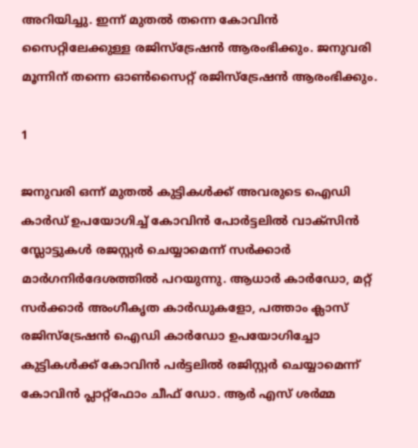അറിയിച്ചു. ഇന്ന് മുതല്‍ തന്നെ കോവിന്‍ സൈറ്റിലേക്കുള്ള രജിസ്‌ട്രേഷന്‍ ആരംഭിക്കും. ജനുവരി മൂന്നിന് തന്നെ ഓണ്‍സൈറ്റ് രജിസ്‌ട്രേഷന്‍ ആരംഭിക്കും.

1

ജനുവരി ഒന്ന് മുതല്‍ കുട്ടികള്‍ക്ക് അവരുടെ ഐഡി കാര്‍ഡ് ഉപയോഗിച്ച് കോവിന്‍ പോര്‍ട്ടലില്‍ വാക്‌സിന്‍ സ്ലോട്ടുകള്‍ രജസ്റ്റര്‍ ചെയ്യാമെന്ന് സര്‍ക്കാര്‍ മാര്‍ഗനിര്‍ദേശത്തില്‍ പറയുന്നു. ആധാര്‍ കാര്‍ഡോ, മറ്റ് സര്‍ക്കാര്‍ അംഗീകൃത കാര്‍ഡുകളോ, പത്താം ക്ലാസ് രജിസ്‌ട്രേഷന്‍ ഐഡി കാര്‍ഡോ ഉപയോഗിച്ചോ കുട്ടികള്‍ക്ക് കോവിന്‍ പര്‍ട്ടലില്‍ രജിസ്റ്റര്‍ ചെയ്യാമെന്ന് കോവിന്‍ പ്ലാറ്റ്‌ഫോം ചീഫ് ഡോ. ആര്‍ എസ് ശര്‍മ്മ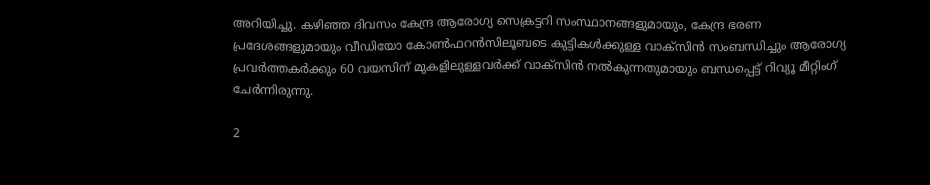അറിയിച്ചു. കഴിഞ്ഞ ദിവസം കേന്ദ്ര ആരോഗ്യ സെക്രട്ടറി സംസ്ഥാനങ്ങളുമായും, കേന്ദ്ര ഭരണ പ്രദേശങ്ങളുമായും വീഡിയോ കോണ്‍ഫറന്‍സിലൂബടെ കുട്ടികള്‍ക്കുള്ള വാക്‌സിന്‍ സംബന്ധിച്ചും ആരോഗ്യ പ്രവര്‍ത്തകര്‍ക്കും 60 വയസിന് മുകളിലുള്ളവര്‍ക്ക് വാക്‌സിന്‍ നല്‍കുന്നതുമായും ബന്ധപ്പെട്ട് റിവ്യൂ മീറ്റിംഗ് ചേര്‍ന്നിരുന്നു.

2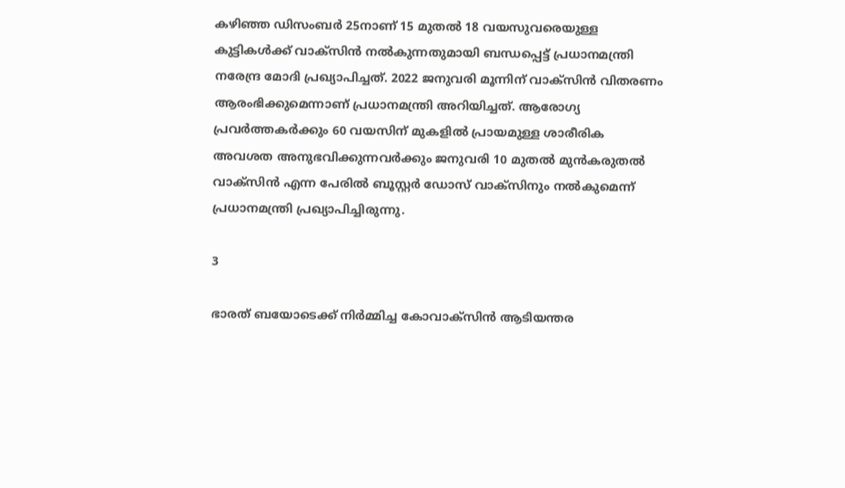കഴിഞ്ഞ ഡിസംബര്‍ 25നാണ് 15 മുതല്‍ 18 വയസുവരെയുള്ള കുട്ടികള്‍ക്ക് വാക്‌സിന്‍ നല്‍കുന്നതുമായി ബന്ധപ്പെട്ട് പ്രധാനമന്ത്രി നരേന്ദ്ര മോദി പ്രഖ്യാപിച്ചത്. 2022 ജനുവരി മൂന്നിന് വാക്‌സിന്‍ വിതരണം ആരംഭിക്കുമെന്നാണ് പ്രധാനമന്ത്രി അറിയിച്ചത്. ആരോഗ്യ പ്രവര്‍ത്തകര്‍ക്കും 60 വയസിന് മുകളില്‍ പ്രായമുള്ള ശാരീരിക അവശത അനുഭവിക്കുന്നവര്‍ക്കും ജനുവരി 10 മുതല്‍ മുന്‍കരുതല്‍ വാക്‌സിന്‍ എന്ന പേരില്‍ ബൂസ്റ്റര്‍ ഡോസ് വാക്‌സിനും നല്‍കുമെന്ന് പ്രധാനമന്ത്രി പ്രഖ്യാപിച്ചിരുന്നു.

3

ഭാരത് ബയോടെക്ക് നിര്‍മ്മിച്ച കോവാക്‌സിന്‍ ആടിയന്തര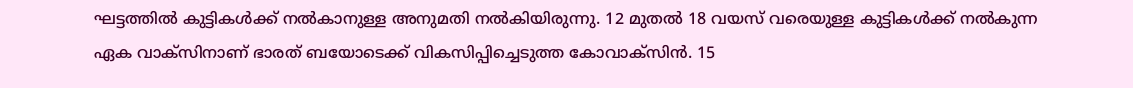ഘട്ടത്തില്‍ കുട്ടികള്‍ക്ക് നല്‍കാനുള്ള അനുമതി നല്‍കിയിരുന്നു. 12 മുതല്‍ 18 വയസ് വരെയുള്ള കുട്ടികള്‍ക്ക് നല്‍കുന്ന ഏക വാക്‌സിനാണ് ഭാരത് ബയോടെക്ക് വികസിപ്പിച്ചെടുത്ത കോവാക്‌സിന്‍. 15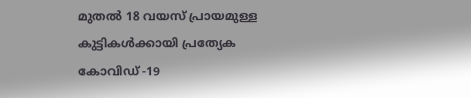മുതല്‍ 18 വയസ് പ്രായമുള്ള കുട്ടികള്‍ക്കായി പ്രത്യേക കോവിഡ് -19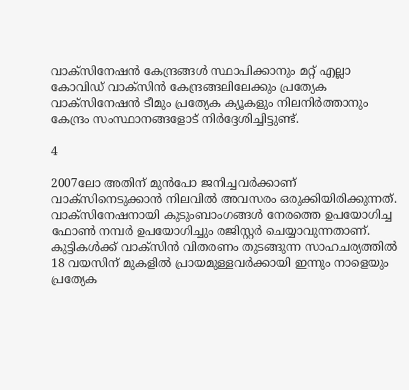വാക്സിനേഷന്‍ കേന്ദ്രങ്ങള്‍ സ്ഥാപിക്കാനും മറ്റ് എല്ലാ കോവിഡ് വാക്‌സിന്‍ കേന്ദ്രങ്ങലിലേക്കും പ്രത്യേക വാക്സിനേഷന്‍ ടീമും പ്രത്യേക ക്യൂകളും നിലനിര്‍ത്താനും കേന്ദ്രം സംസ്ഥാനങ്ങളോട് നിര്‍ദ്ദേശിച്ചിട്ടുണ്ട്.

4

2007ലോ അതിന് മുന്‍പോ ജനിച്ചവര്‍ക്കാണ് വാക്സിനെടുക്കാന്‍ നിലവില്‍ അവസരം ഒരുക്കിയിരിക്കുന്നത്. വാക്സിനേഷനായി കുടുംബാംഗങ്ങള്‍ നേരത്തെ ഉപയോഗിച്ച ഫോണ്‍ നമ്പര്‍ ഉപയോഗിച്ചും രജിസ്റ്റര്‍ ചെയ്യാവുന്നതാണ്. കുട്ടികള്‍ക്ക് വാക്സിന്‍ വിതരണം തുടങ്ങുന്ന സാഹചര്യത്തില്‍ 18 വയസിന് മുകളില്‍ പ്രായമുള്ളവര്‍ക്കായി ഇന്നും നാളെയും പ്രത്യേക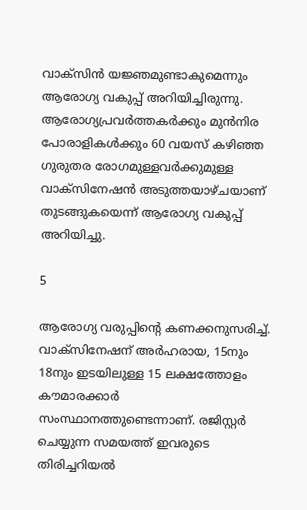വാക്സിന്‍ യജ്ഞമുണ്ടാകുമെന്നും ആരോഗ്യ വകുപ്പ് അറിയിച്ചിരുന്നു. ആരോഗ്യപ്രവര്‍ത്തകര്‍ക്കും മുന്‍നിര പോരാളികള്‍ക്കും 60 വയസ് കഴിഞ്ഞ ഗുരുതര രോഗമുള്ളവര്‍ക്കുമുള്ള വാക്സിനേഷന്‍ അടുത്തയാഴ്ചയാണ് തുടങ്ങുകയെന്ന് ആരോഗ്യ വകുപ്പ് അറിയിച്ചു.

5

ആരോഗ്യ വരുപ്പിന്റെ കണക്കനുസരിച്ച്. വാക്സിനേഷന് അര്‍ഹരായ, 15നും 18നും ഇടയിലുള്ള 15 ലക്ഷത്തോളം കൗമാരക്കാര്‍ സംസ്ഥാനത്തുണ്ടെന്നാണ്. രജിസ്റ്റര്‍ ചെയ്യുന്ന സമയത്ത് ഇവരുടെ തിരിച്ചറിയല്‍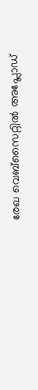രേഖ വെബ്സൈറ്റില്‍ അപ്ലോഡ്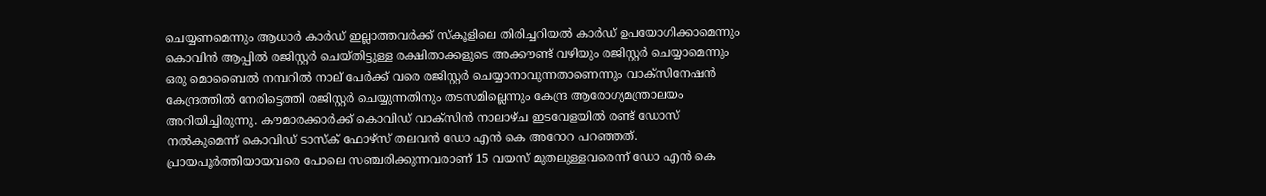ചെയ്യണമെന്നും ആധാര്‍ കാര്‍ഡ് ഇല്ലാത്തവര്‍ക്ക് സ്‌കൂളിലെ തിരിച്ചറിയല്‍ കാര്‍ഡ് ഉപയോഗിക്കാമെന്നും കൊവിന്‍ ആപ്പില്‍ രജിസ്റ്റര്‍ ചെയ്തിട്ടുള്ള രക്ഷിതാക്കളുടെ അക്കൗണ്ട് വഴിയും രജിസ്റ്റര്‍ ചെയ്യാമെന്നും ഒരു മൊബൈല്‍ നമ്പറില്‍ നാല് പേര്‍ക്ക് വരെ രജിസ്റ്റര്‍ ചെയ്യാനാവുന്നതാണെന്നും വാക്സിനേഷന്‍ കേന്ദ്രത്തില്‍ നേരിട്ടെത്തി രജിസ്റ്റര്‍ ചെയ്യുന്നതിനും തടസമില്ലെന്നും കേന്ദ്ര ആരോഗ്യമന്ത്രാലയം അറിയിച്ചിരുന്നു. കൗമാരക്കാര്‍ക്ക് കൊവിഡ് വാക്സിന്‍ നാലാഴ്ച ഇടവേളയില്‍ രണ്ട് ഡോസ് നല്‍കുമെന്ന് കൊവിഡ് ടാസ്‌ക് ഫോഴ്സ് തലവന്‍ ഡോ എന്‍ കെ അറോറ പറഞ്ഞത്. പ്രായപൂര്‍ത്തിയായവരെ പോലെ സഞ്ചരിക്കുന്നവരാണ് 15 വയസ് മുതലുള്ളവരെന്ന് ഡോ എന്‍ കെ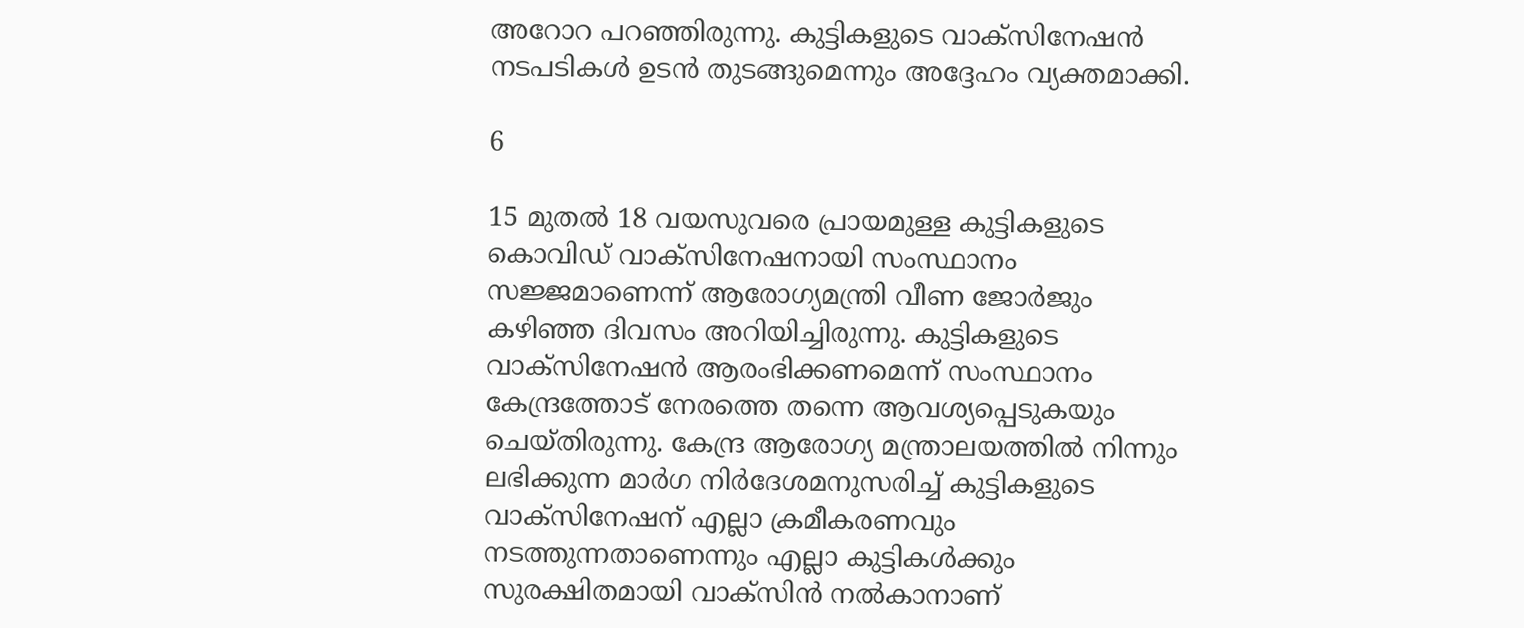അറോറ പറഞ്ഞിരുന്നു. കുട്ടികളുടെ വാക്‌സിനേഷന്‍ നടപടികള്‍ ഉടന്‍ തുടങ്ങുമെന്നും അദ്ദേഹം വ്യക്തമാക്കി.

6

15 മുതല്‍ 18 വയസുവരെ പ്രായമുള്ള കുട്ടികളുടെ കൊവിഡ് വാക്‌സിനേഷനായി സംസ്ഥാനം സജ്ജമാണെന്ന് ആരോഗ്യമന്ത്രി വീണ ജോര്‍ജും കഴിഞ്ഞ ദിവസം അറിയിച്ചിരുന്നു. കുട്ടികളുടെ വാക്‌സിനേഷന്‍ ആരംഭിക്കണമെന്ന് സംസ്ഥാനം കേന്ദ്രത്തോട് നേരത്തെ തന്നെ ആവശ്യപ്പെടുകയും ചെയ്തിരുന്നു. കേന്ദ്ര ആരോഗ്യ മന്ത്രാലയത്തില്‍ നിന്നും ലഭിക്കുന്ന മാര്‍ഗ നിര്‍ദേശമനുസരിച്ച് കുട്ടികളുടെ വാക്‌സിനേഷന് എല്ലാ ക്രമീകരണവും നടത്തുന്നതാണെന്നും എല്ലാ കുട്ടികള്‍ക്കും സുരക്ഷിതമായി വാക്‌സിന്‍ നല്‍കാനാണ്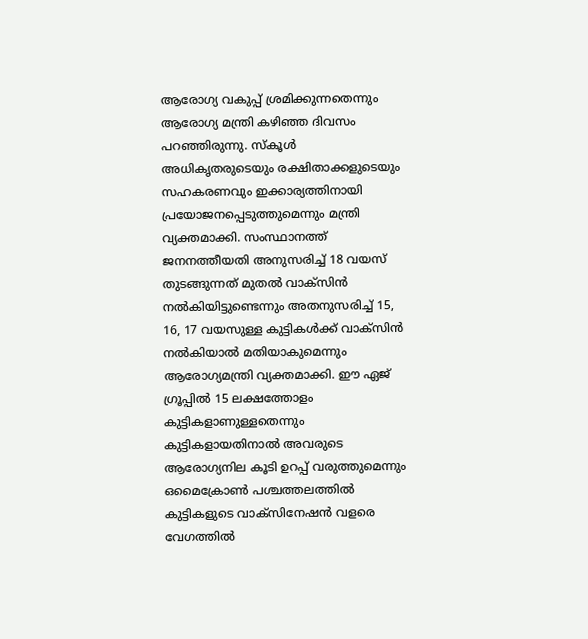ആരോഗ്യ വകുപ്പ് ശ്രമിക്കുന്നതെന്നും ആരോഗ്യ മന്ത്രി കഴിഞ്ഞ ദിവസം പറഞ്ഞിരുന്നു. സ്‌കൂള്‍ അധികൃതരുടെയും രക്ഷിതാക്കളുടെയും സഹകരണവും ഇക്കാര്യത്തിനായി പ്രയോജനപ്പെടുത്തുമെന്നും മന്ത്രി വ്യക്തമാക്കി. സംസ്ഥാനത്ത് ജനനത്തീയതി അനുസരിച്ച് 18 വയസ് തുടങ്ങുന്നത് മുതല്‍ വാക്‌സിന്‍ നല്‍കിയിട്ടുണ്ടെന്നും അതനുസരിച്ച് 15, 16, 17 വയസുള്ള കുട്ടികള്‍ക്ക് വാക്‌സിന്‍ നല്‍കിയാല്‍ മതിയാകുമെന്നും ആരോഗ്യമന്ത്രി വ്യക്തമാക്കി. ഈ ഏജ് ഗ്രൂപ്പില്‍ 15 ലക്ഷത്തോളം കുട്ടികളാണുള്ളതെന്നും കുട്ടികളായതിനാല്‍ അവരുടെ ആരോഗ്യനില കൂടി ഉറപ്പ് വരുത്തുമെന്നും ഒമൈക്രോണ്‍ പശ്ചത്തലത്തില്‍ കുട്ടികളുടെ വാക്‌സിനേഷന്‍ വളരെ വേഗത്തില്‍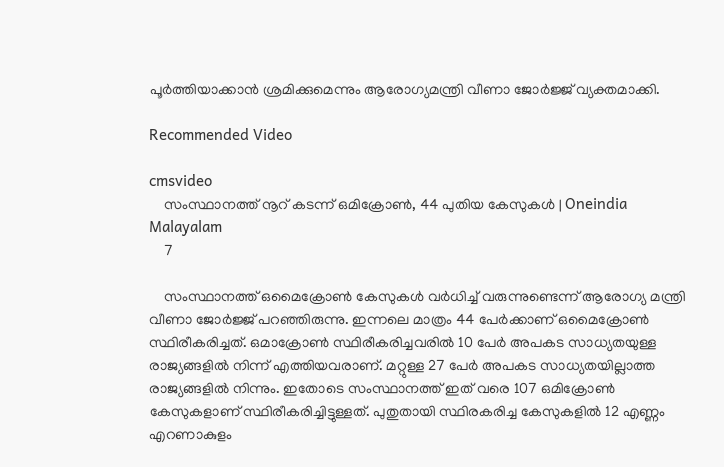പൂര്‍ത്തിയാക്കാന്‍ ശ്രമിക്കുമെന്നും ആരോഗ്യമന്ത്രി വീണാ ജോര്‍ജ്ജ് വ്യക്തമാക്കി.

Recommended Video

cmsvideo
    സംസ്ഥാനത്ത് നൂറ് കടന്ന് ഒമിക്രോണ്‍, 44 പുതിയ കേസുകള്‍ | Oneindia Malayalam
    7

    സംസ്ഥാനത്ത് ഒമൈക്രോണ്‍ കേസുകള്‍ വര്‍ധിച്ച് വരുന്നുണ്ടെന്ന് ആരോഗ്യ മന്ത്രി വീണാ ജോര്‍ജ്ജ് പറഞ്ഞിരുന്നു. ഇന്നലെ മാത്രം 44 പേര്‍ക്കാണ് ഒമൈക്രോണ്‍ സ്ഥിരീകരിച്ചത്. ഒമാക്രോണ്‍ സ്ഥിരീകരിച്ചവരില്‍ 10 പേര്‍ അപകട സാധ്യതയുള്ള രാജ്യങ്ങളില്‍ നിന്ന് എത്തിയവരാണ്. മറ്റുള്ള 27 പേര്‍ അപകട സാധ്യതയില്ലാത്ത രാജ്യങ്ങളില്‍ നിന്നും. ഇതോടെ സംസ്ഥാനത്ത് ഇത് വരെ 107 ഒമിക്രോണ്‍ കേസുകളാണ് സ്ഥിരീകരിച്ചിട്ടുള്ളത്. പുതുതായി സ്ഥിരകരിച്ച കേസുകളില്‍ 12 എണ്ണം എറണാകുളം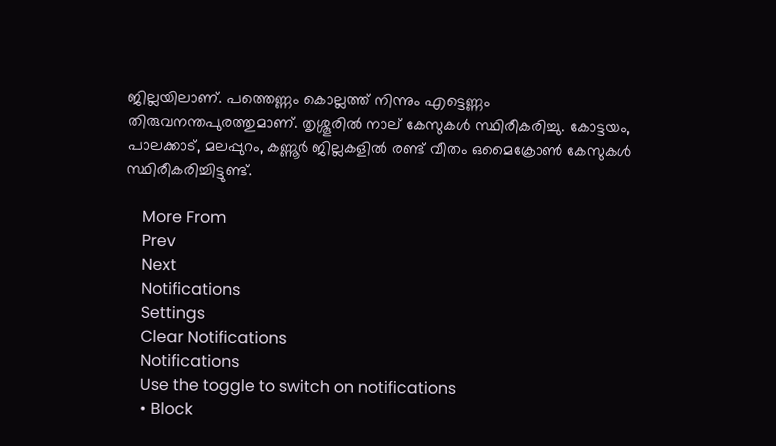ജില്ലയിലാണ്. പത്തെണ്ണം കൊല്ലത്ത് നിന്നും എട്ടെണ്ണം തിരുവനന്തപുരത്തുമാണ്. തൃശ്ശൂരില്‍ നാല് കേസുകള്‍ സ്ഥിരീകരിച്ചു. കോട്ടയം, പാലക്കാട്, മലപ്പുറം, കണ്ണൂര്‍ ജില്ലകളില്‍ രണ്ട് വീതം ഒമൈക്രോണ്‍ കേസുകള്‍ സ്ഥിരീകരിച്ചിട്ടുണ്ട്.

    More From
    Prev
    Next
    Notifications
    Settings
    Clear Notifications
    Notifications
    Use the toggle to switch on notifications
    • Block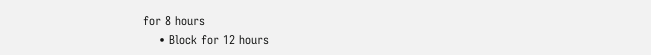for 8 hours
    • Block for 12 hours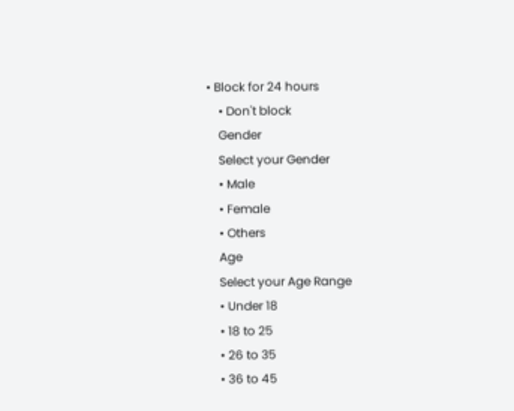• Block for 24 hours
    • Don't block
    Gender
    Select your Gender
    • Male
    • Female
    • Others
    Age
    Select your Age Range
    • Under 18
    • 18 to 25
    • 26 to 35
    • 36 to 45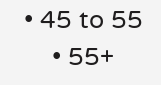• 45 to 55
    • 55+